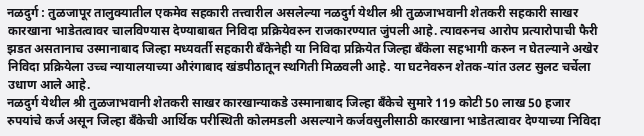नळदुर्ग : तुळजापूर तालुक्यातील एकमेव सहकारी तत्त्वारील असलेल्या नळदुर्ग येथील श्री तुळजाभवानी शेतकरी सहकारी साखर कारखाना भाडेतत्वावर चालविण्यास देण्याबाबत निविदा प्रक्रियेवरुन राजकारण्यात जुंपली आहे. त्यावरुनच आरोप प्रत्यारोपाची फैरी झडत असतानाच उस्मानाबाद जिल्हा मध्यवर्ती सहकारी बँकेनेही या निविदा प्रक्रियेत जिल्हा बँकेला सहभागी करुन न घेतल्याने अखेर निविदा प्रक्रियेला उच्च न्यायालयाच्या औरंगाबाद खंडपीठातून स्थगिती मिळवली आहे. या घटनेवरुन शेतक-यांत उलट सुलट चर्चेला उधाण आले आहे.
नळदुर्ग येथील श्री तुळजाभवानी शेतकरी साखर कारखान्याकडे उस्मानाबाद जिल्हा बँकेचे सुमारे 119 कोटी 50 लाख 50 हजार रुपयांचे कर्ज असून जिल्हा बँकेची आर्थिक परीस्थिती कोलमडली असल्याने कर्जवसुलीसाठी कारखाना भाडेतत्वावर देण्याच्या निविदा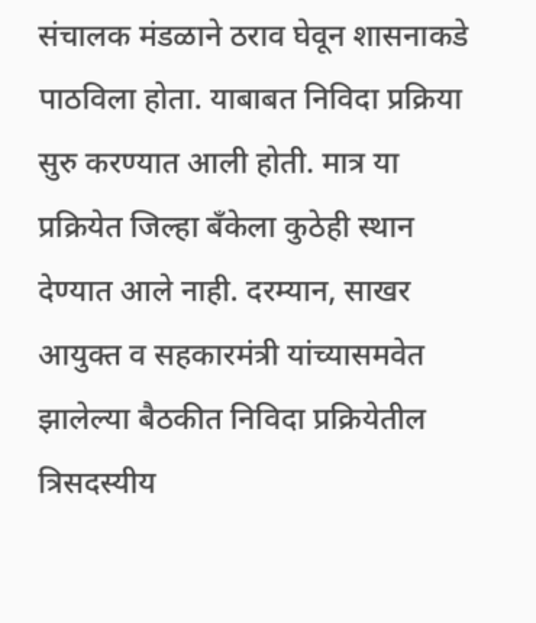संचालक मंडळाने ठराव घेवून शासनाकडे पाठविला होता. याबाबत निविदा प्रक्रिया सुरु करण्यात आली होती. मात्र या प्रक्रियेत जिल्हा बँकेला कुठेही स्थान देण्यात आले नाही. दरम्यान, साखर आयुक्त व सहकारमंत्री यांच्यासमवेत झालेल्या बैठकीत निविदा प्रक्रियेतील त्रिसदस्यीय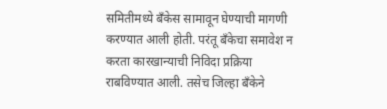समितीमध्ये बँकेस सामावून घेण्याची मागणी करण्यात आली होती. परंतू बँकेचा समावेश न करता कारखान्याची निविदा प्रक्रिया राबविण्यात आली. तसेच जिल्हा बँकेने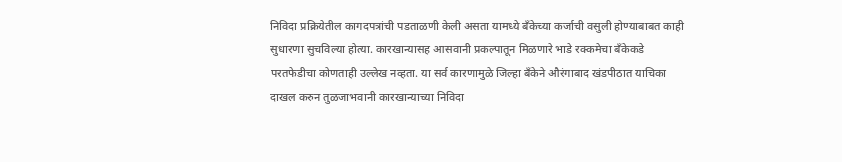निविदा प्रक्रियेतील कागदपत्रांची पडताळणी केली असता यामध्ये बँकेच्या कर्जाची वसुली होण्याबाबत काही सुधारणा सुचविल्या होत्या. कारखान्यासह आसवानी प्रकल्पातून मिळणारे भाडे रक्कमेचा बँकेकडे परतफेडीचा कोणताही उल्लेख नव्हता. या सर्व कारणामुळे जिल्हा बँकेने औरंगाबाद खंडपीठात याचिका दाखल करुन तुळजाभवानी कारखान्याच्या निविदा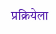प्रक्रियेला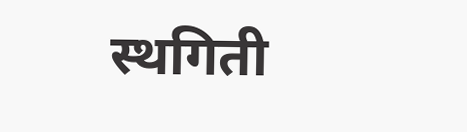स्थगिती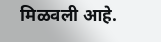मिळवली आहे.